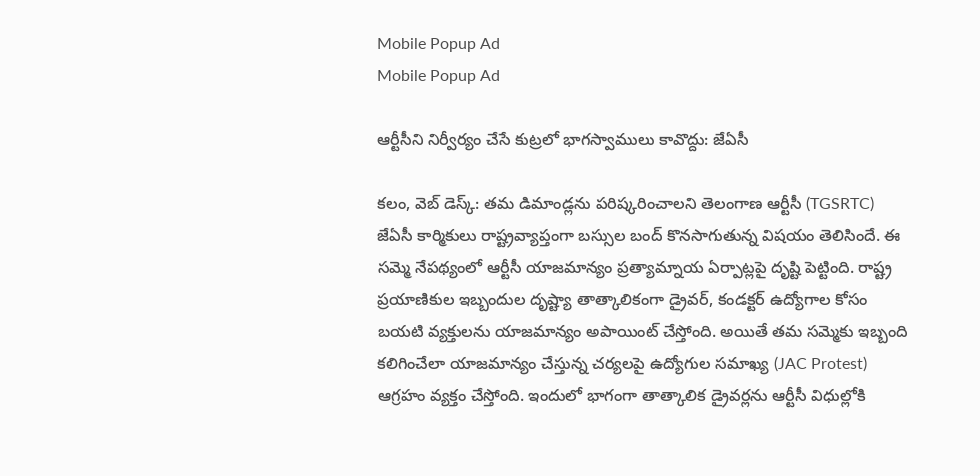Mobile Popup Ad
Mobile Popup Ad

ఆర్టీసీని నిర్వీర్యం చేసే కుట్రలో భాగస్వాములు కావొద్దు: జేఏసీ

కలం, వెబ్ డెస్క్: తమ డిమాండ్లను పరిష్కరించాలని తెలంగాణ ఆర్టీసీ (TGSRTC) జేఏసీ కార్మికులు రాష్ట్రవ్యాప్తంగా బస్సుల బంద్ కొనసాగుతున్న విషయం తెలిసిందే. ఈ సమ్మె నేపథ్యంలో ఆర్టీసీ యాజమాన్యం ప్రత్యామ్నాయ ఏర్పాట్లపై దృష్టి పెట్టింది. రాష్ట్ర ప్రయాణికుల ఇబ్బందుల దృష్ట్యా తాత్కాలికంగా డ్రైవర్, కండక్టర్ ఉద్యోగాల కోసం బయటి వ్యక్తులను యాజమాన్యం అపాయింట్ చేస్తోంది. అయితే తమ సమ్మెకు ఇబ్బంది కలిగించేలా యాజమాన్యం చేస్తున్న చర్యలపై ఉద్యోగుల సమాఖ్య (JAC Protest) ఆగ్రహం వ్యక్తం చేస్తోంది. ఇందులో భాగంగా తాత్కాలిక డ్రైవర్లను ఆర్టీసీ విధుల్లోకి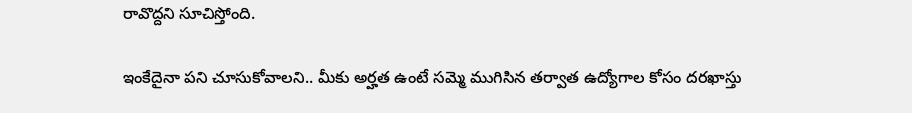రావొద్దని సూచిస్తోంది.

ఇంకేదైనా పని చూసుకోవాలని.. మీకు అర్హత ఉంటే సమ్మె ముగిసిన తర్వాత ఉద్యోగాల కోసం దరఖాస్తు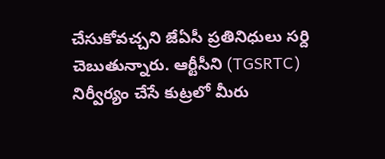చేసుకోవచ్చని జేఏసీ ప్రతినిధులు సర్ది చెబుతున్నారు. ఆర్టీసీని (TGSRTC) నిర్వీర్యం చేసే కుట్రలో మీరు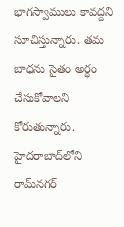భాగస్వాములు కావద్దని సూచిస్తున్నారు. తమ బాధను సైతం అర్ధం చేసుకోవాలని కోరుతున్నారు. హైదరాబాద్‌లోని రామ్‌నగర్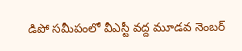డిపో సమీపంలో వీఎస్టీ వద్ద మూడవ నెంబర్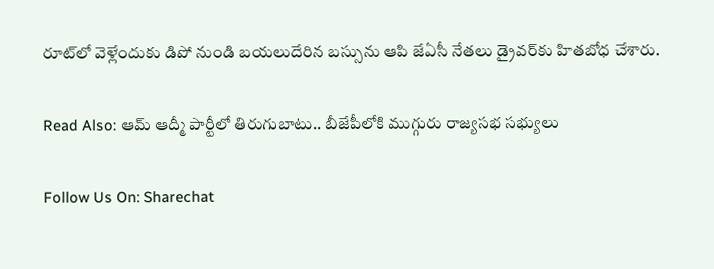రూట్‌లో వెళ్లేందుకు డిపో నుండి బయలుదేరిన బస్సును ఆపి జేఏసీ నేతలు డ్రైవర్‌కు హితబోధ చేశారు.

Read Also: ఆమ్ ఆద్మీ పార్టీలో తిరుగుబాటు.. బీజేపీలోకి ముగ్గురు రాజ్యసభ సభ్యులు

Follow Us On: Sharechat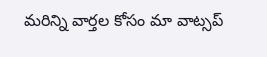మ‌రిన్ని వార్త‌ల కోసం మా వాట్స‌ప్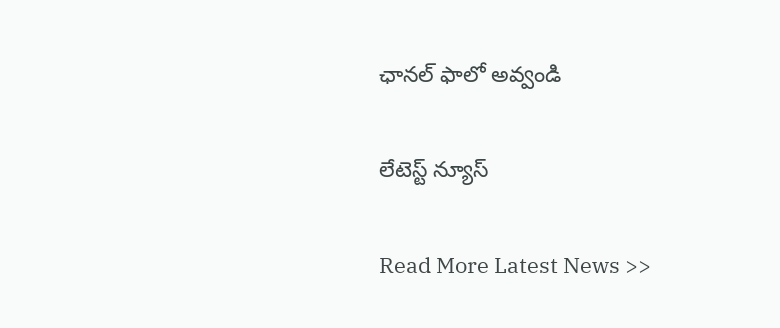ఛాన‌ల్ ఫాలో అవ్వండి

లేటెస్ట్ న్యూస్‌

Read More Latest News >>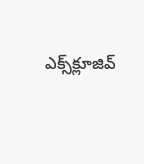ఎక్స్‌క్లూజివ్‌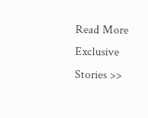Read More Exclusive Stories >>